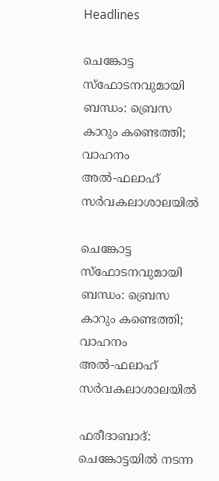Headlines

ചെങ്കോട്ട സ്‌ഫോടനവുമായി ബന്ധം: ബ്രെസ കാറും കണ്ടെത്തി; വാഹനം അല്‍-ഫലാഹ് സര്‍വകലാശാലയില്‍

ചെങ്കോട്ട സ്‌ഫോടനവുമായി ബന്ധം: ബ്രെസ കാറും കണ്ടെത്തി; വാഹനം അല്‍-ഫലാഹ് സര്‍വകലാശാലയില്‍

ഫരീദാബാദ്: ചെങ്കോട്ടയില്‍ നടന്ന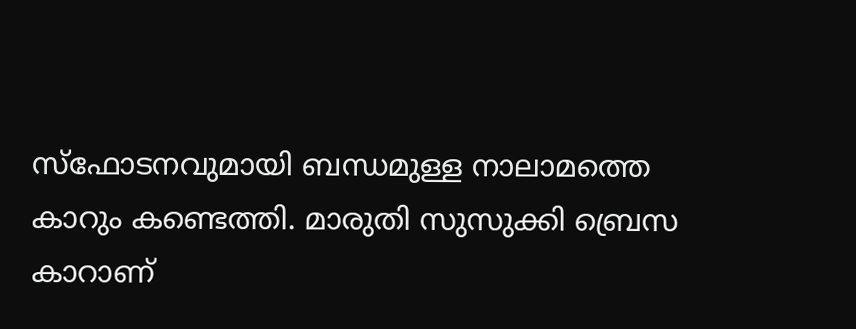സ്‌ഫോടനവുമായി ബന്ധമുള്ള നാലാമത്തെ കാറും കണ്ടെത്തി. മാരുതി സുസുക്കി ബ്രെസ കാറാണ്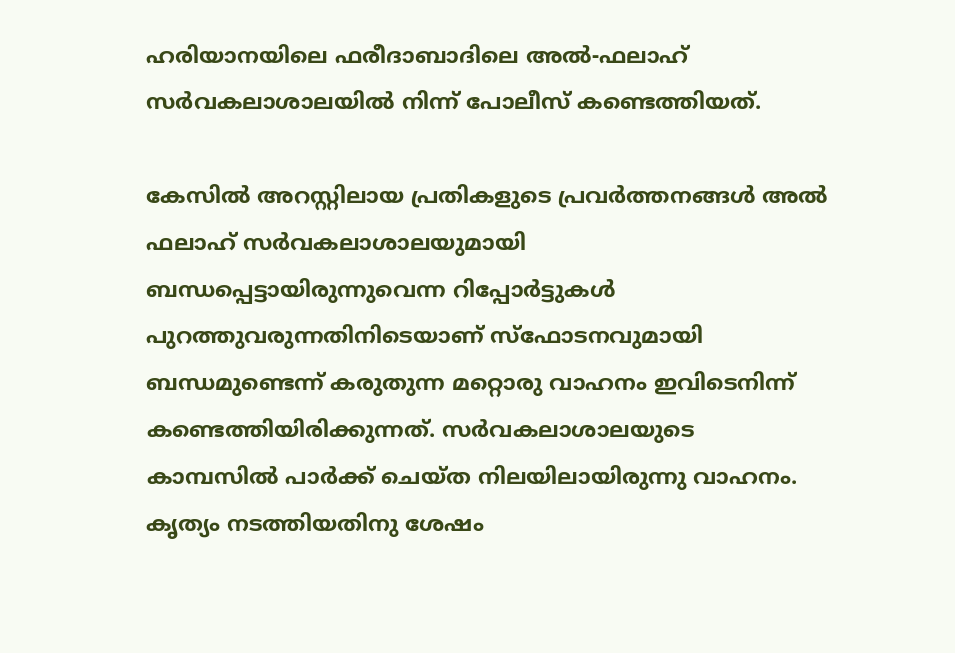ഹരിയാനയിലെ ഫരീദാബാദിലെ അല്‍-ഫലാഹ് സര്‍വകലാശാലയില്‍ നിന്ന് പോലീസ് കണ്ടെത്തിയത്.

കേസില്‍ അറസ്റ്റിലായ പ്രതികളുടെ പ്രവര്‍ത്തനങ്ങള്‍ അല്‍ ഫലാഹ് സര്‍വകലാശാലയുമായി ബന്ധപ്പെട്ടായിരുന്നുവെന്ന റിപ്പോര്‍ട്ടുകള്‍ പുറത്തുവരുന്നതിനിടെയാണ് സ്‌ഫോടനവുമായി ബന്ധമുണ്ടെന്ന് കരുതുന്ന മറ്റൊരു വാഹനം ഇവിടെനിന്ന് കണ്ടെത്തിയിരിക്കുന്നത്. സര്‍വകലാശാലയുടെ കാമ്പസില്‍ പാര്‍ക്ക് ചെയ്ത നിലയിലായിരുന്നു വാഹനം. കൃത്യം നടത്തിയതിനു ശേഷം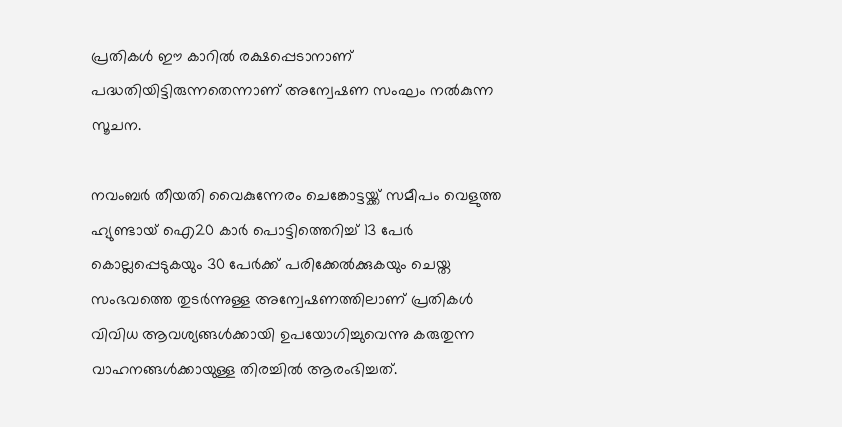പ്രതികള്‍ ഈ കാറില്‍ രക്ഷപ്പെടാനാണ് പദ്ധതിയിട്ടിരുന്നതെന്നാണ് അന്വേഷണ സംഘം നല്‍കുന്ന സൂചന.

നവംബര്‍ തീയതി വൈകുന്നേരം ചെങ്കോട്ടയ്ക്ക് സമീപം വെളുത്ത ഹ്യുണ്ടായ് ഐ20 കാര്‍ പൊട്ടിത്തെറിച്ച് 13 പേര്‍ കൊല്ലപ്പെടുകയും 30 പേര്‍ക്ക് പരിക്കേല്‍ക്കുകയും ചെയ്ത സംഭവത്തെ തുടര്‍ന്നുള്ള അന്വേഷണത്തിലാണ് പ്രതികള്‍ വിവിധ ആവശ്യങ്ങള്‍ക്കായി ഉപയോഗിച്ചുവെന്നു കരുതുന്ന വാഹനങ്ങള്‍ക്കായുള്ള തിരച്ചില്‍ ആരംഭിച്ചത്.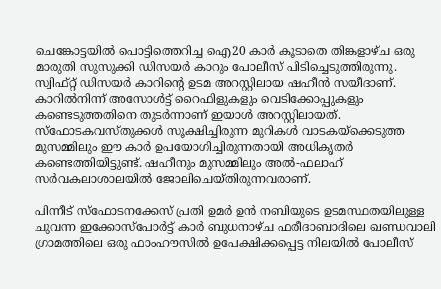ചെങ്കോട്ടയില്‍ പൊട്ടിത്തെറിച്ച ഐ20 കാര്‍ കൂടാതെ തിങ്കളാഴ്ച ഒരു മാരുതി സുസുക്കി ഡിസയര്‍ കാറും പോലീസ് പിടിച്ചെടുത്തിരുന്നു. സ്വിഫ്റ്റ് ഡിസയര്‍ കാറിന്റെ ഉടമ അറസ്റ്റിലായ ഷഹീന്‍ സയീദാണ്. കാറില്‍നിന്ന് അസോള്‍ട്ട് റൈഫിളുകളും വെടിക്കോപ്പുകളും കണ്ടെടുത്തതിനെ തുടര്‍ന്നാണ് ഇയാള്‍ അറസ്റ്റിലായത്. സ്ഫോടകവസ്തുക്കള്‍ സൂക്ഷിച്ചിരുന്ന മുറികള്‍ വാടകയ്ക്കെടുത്ത മുസമ്മിലും ഈ കാര്‍ ഉപയോഗിച്ചിരുന്നതായി അധികൃതര്‍ കണ്ടെത്തിയിട്ടുണ്ട്. ഷഹീനും മുസമ്മിലും അല്‍-ഫലാഹ് സര്‍വകലാശാലയില്‍ ജോലിചെയ്തിരുന്നവരാണ്.

പിന്നീട് സ്ഫോടനക്കേസ് പ്രതി ഉമര്‍ ഉന്‍ നബിയുടെ ഉടമസ്ഥതയിലുള്ള ചുവന്ന ഇക്കോസ്‌പോര്‍ട്ട് കാര്‍ ബുധനാഴ്ച ഫരീദാബാദിലെ ഖണ്ഡവാലി ഗ്രാമത്തിലെ ഒരു ഫാംഹൗസില്‍ ഉപേക്ഷിക്കപ്പെട്ട നിലയില്‍ പോലീസ്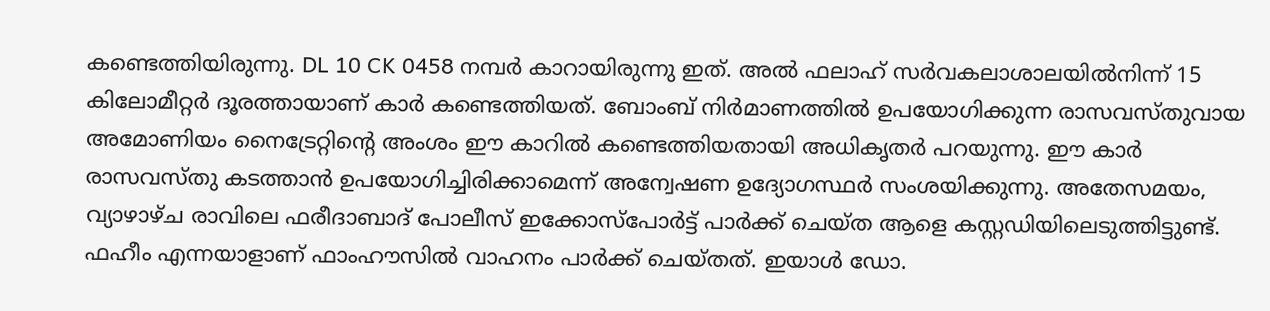കണ്ടെത്തിയിരുന്നു. DL 10 CK 0458 നമ്പര്‍ കാറായിരുന്നു ഇത്. അല്‍ ഫലാഹ് സര്‍വകലാശാലയില്‍നിന്ന് 15 കിലോമീറ്റര്‍ ദൂരത്തായാണ് കാര്‍ കണ്ടെത്തിയത്. ബോംബ് നിര്‍മാണത്തില്‍ ഉപയോഗിക്കുന്ന രാസവസ്തുവായ അമോണിയം നൈട്രേറ്റിന്റെ അംശം ഈ കാറില്‍ കണ്ടെത്തിയതായി അധികൃതര്‍ പറയുന്നു. ഈ കാര്‍ രാസവസ്തു കടത്താന്‍ ഉപയോഗിച്ചിരിക്കാമെന്ന് അന്വേഷണ ഉദ്യോഗസ്ഥര്‍ സംശയിക്കുന്നു. അതേസമയം, വ്യാഴാഴ്ച രാവിലെ ഫരീദാബാദ് പോലീസ് ഇക്കോസ്പോര്‍ട്ട് പാര്‍ക്ക് ചെയ്ത ആളെ കസ്റ്റഡിയിലെടുത്തിട്ടുണ്ട്. ഫഹീം എന്നയാളാണ് ഫാംഹൗസില്‍ വാഹനം പാര്‍ക്ക് ചെയ്തത്. ഇയാള്‍ ഡോ.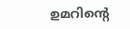ഉമറിന്റെ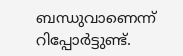ബന്ധുവാണെന്ന് റിപ്പോര്‍ട്ടുണ്ട്.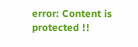error: Content is protected !!